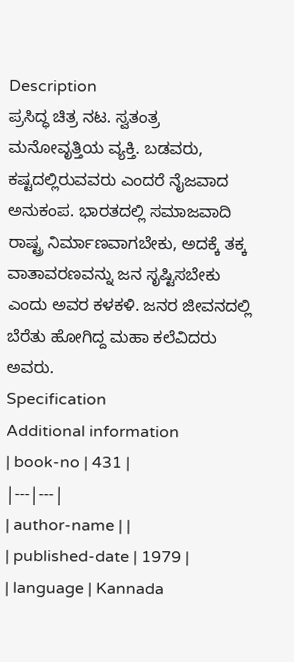Description
ಪ್ರಸಿದ್ಧ ಚಿತ್ರ ನಟ. ಸ್ವತಂತ್ರ ಮನೋವೃತ್ತಿಯ ವ್ಯಕ್ತಿ. ಬಡವರು, ಕಷ್ಟದಲ್ಲಿರುವವರು ಎಂದರೆ ನೈಜವಾದ ಅನುಕಂಪ. ಭಾರತದಲ್ಲಿ ಸಮಾಜವಾದಿ ರಾಷ್ಟ್ರ ನಿರ್ಮಾಣವಾಗಬೇಕು, ಅದಕ್ಕೆ ತಕ್ಕ ವಾತಾವರಣವನ್ನು ಜನ ಸೃಷ್ಟಿಸಬೇಕು ಎಂದು ಅವರ ಕಳಕಳಿ. ಜನರ ಜೀವನದಲ್ಲಿ ಬೆರೆತು ಹೋಗಿದ್ದ ಮಹಾ ಕಲೆವಿದರು ಅವರು.
Specification
Additional information
| book-no | 431 |
|---|---|
| author-name | |
| published-date | 1979 |
| language | Kannada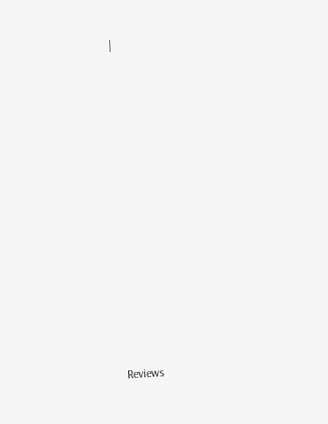|













Reviews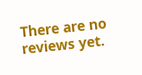There are no reviews yet.